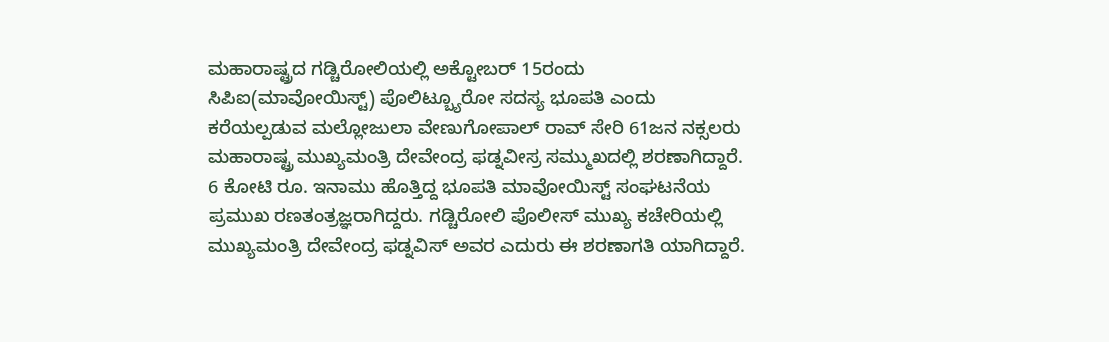ಮಹಾರಾಷ್ಟ್ರದ ಗಡ್ಚಿರೋಲಿಯಲ್ಲಿ ಅಕ್ಟೋಬರ್ 15ರಂದು ಸಿಪಿಐ(ಮಾವೋಯಿಸ್ಟ್) ಪೊಲಿಟ್ಬ್ಯೂರೋ ಸದಸ್ಯ ಭೂಪತಿ ಎಂದು ಕರೆಯಲ್ಪಡುವ ಮಲ್ಲೋಜುಲಾ ವೇಣುಗೋಪಾಲ್ ರಾವ್ ಸೇರಿ 61ಜನ ನಕ್ಸಲರು ಮಹಾರಾಷ್ಟ್ರ ಮುಖ್ಯಮಂತ್ರಿ ದೇವೇಂದ್ರ ಫಡ್ನವೀಸ್ರ ಸಮ್ಮುಖದಲ್ಲಿ ಶರಣಾಗಿದ್ದಾರೆ.
6 ಕೋಟಿ ರೂ. ಇನಾಮು ಹೊತ್ತಿದ್ದ ಭೂಪತಿ ಮಾವೋಯಿಸ್ಟ್ ಸಂಘಟನೆಯ ಪ್ರಮುಖ ರಣತಂತ್ರಜ್ಞರಾಗಿದ್ದರು. ಗಡ್ಚಿರೋಲಿ ಪೊಲೀಸ್ ಮುಖ್ಯ ಕಚೇರಿಯಲ್ಲಿ ಮುಖ್ಯಮಂತ್ರಿ ದೇವೇಂದ್ರ ಫಡ್ನವಿಸ್ ಅವರ ಎದುರು ಈ ಶರಣಾಗತಿ ಯಾಗಿದ್ದಾರೆ.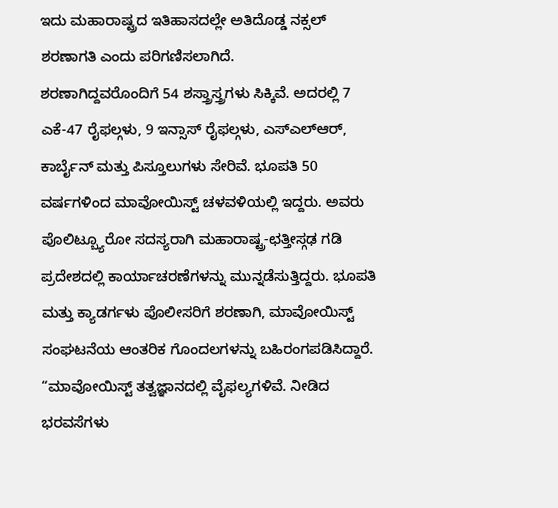ಇದು ಮಹಾರಾಷ್ಟ್ರದ ಇತಿಹಾಸದಲ್ಲೇ ಅತಿದೊಡ್ಡ ನಕ್ಸಲ್ ಶರಣಾಗತಿ ಎಂದು ಪರಿಗಣಿಸಲಾಗಿದೆ.
ಶರಣಾಗಿದ್ದವರೊಂದಿಗೆ 54 ಶಸ್ತ್ರಾಸ್ತ್ರಗಳು ಸಿಕ್ಕಿವೆ. ಅದರಲ್ಲಿ 7 ಎಕೆ-47 ರೈಫಲ್ಗಳು, 9 ಇನ್ಸಾಸ್ ರೈಫಲ್ಗಳು, ಎಸ್ಎಲ್ಆರ್, ಕಾರ್ಬೈನ್ ಮತ್ತು ಪಿಸ್ತೂಲುಗಳು ಸೇರಿವೆ. ಭೂಪತಿ 50 ವರ್ಷಗಳಿಂದ ಮಾವೋಯಿಸ್ಟ್ ಚಳವಳಿಯಲ್ಲಿ ಇದ್ದರು. ಅವರು ಪೊಲಿಟ್ಬ್ಯೂರೋ ಸದಸ್ಯರಾಗಿ ಮಹಾರಾಷ್ಟ್ರ-ಛತ್ತೀಸ್ಗಢ ಗಡಿ ಪ್ರದೇಶದಲ್ಲಿ ಕಾರ್ಯಾಚರಣೆಗಳನ್ನು ಮುನ್ನಡೆಸುತ್ತಿದ್ದರು. ಭೂಪತಿ ಮತ್ತು ಕ್ಯಾಡರ್ಗಳು ಪೊಲೀಸರಿಗೆ ಶರಣಾಗಿ, ಮಾವೋಯಿಸ್ಟ್ ಸಂಘಟನೆಯ ಆಂತರಿಕ ಗೊಂದಲಗಳನ್ನು ಬಹಿರಂಗಪಡಿಸಿದ್ದಾರೆ.
“ಮಾವೋಯಿಸ್ಟ್ ತತ್ವಜ್ಞಾನದಲ್ಲಿ ವೈಫಲ್ಯಗಳಿವೆ. ನೀಡಿದ ಭರವಸೆಗಳು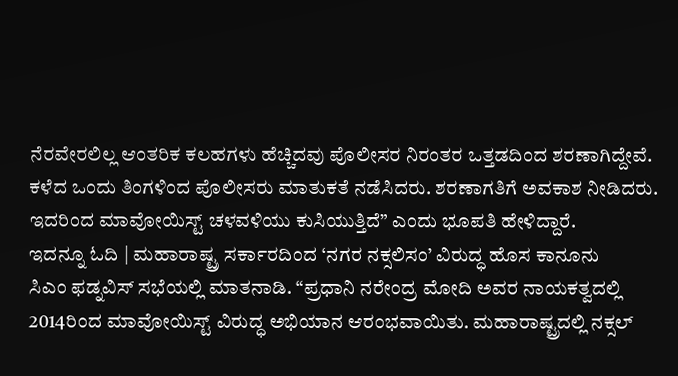ನೆರವೇರಲಿಲ್ಲ ಆಂತರಿಕ ಕಲಹಗಳು ಹೆಚ್ಚಿದವು ಪೊಲೀಸರ ನಿರಂತರ ಒತ್ತಡದಿಂದ ಶರಣಾಗಿದ್ದೇವೆ. ಕಳೆದ ಒಂದು ತಿಂಗಳಿಂದ ಪೊಲೀಸರು ಮಾತುಕತೆ ನಡೆಸಿದರು. ಶರಣಾಗತಿಗೆ ಅವಕಾಶ ನೀಡಿದರು. ಇದರಿಂದ ಮಾವೋಯಿಸ್ಟ್ ಚಳವಳಿಯು ಕುಸಿಯುತ್ತಿದೆ” ಎಂದು ಭೂಪತಿ ಹೇಳಿದ್ದಾರೆ.
ಇದನ್ನೂ ಓದಿ | ಮಹಾರಾಷ್ಟ್ರ ಸರ್ಕಾರದಿಂದ ‘ನಗರ ನಕ್ಸಲಿಸಂ’ ವಿರುದ್ಧ ಹೊಸ ಕಾನೂನು
ಸಿಎಂ ಫಡ್ನವಿಸ್ ಸಭೆಯಲ್ಲಿ ಮಾತನಾಡಿ. “ಪ್ರಧಾನಿ ನರೇಂದ್ರ ಮೋದಿ ಅವರ ನಾಯಕತ್ವದಲ್ಲಿ 2014ರಿಂದ ಮಾವೋಯಿಸ್ಟ್ ವಿರುದ್ಧ ಅಭಿಯಾನ ಆರಂಭವಾಯಿತು. ಮಹಾರಾಷ್ಟ್ರದಲ್ಲಿ ನಕ್ಸಲ್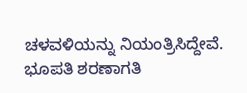ಚಳವಳಿಯನ್ನು ನಿಯಂತ್ರಿಸಿದ್ದೇವೆ. ಭೂಪತಿ ಶರಣಾಗತಿ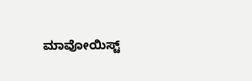ಮಾವೋಯಿಸ್ಟ್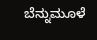ಬೆನ್ನುಮೂಳೆ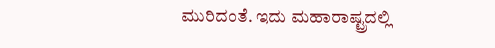ಮುರಿದಂತೆ. ಇದು ಮಹಾರಾಷ್ಟ್ರದಲ್ಲಿ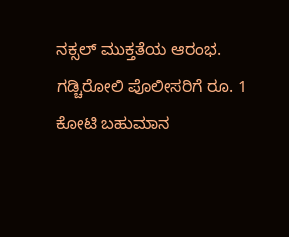ನಕ್ಸಲ್ ಮುಕ್ತತೆಯ ಆರಂಭ. ಗಡ್ಚಿರೋಲಿ ಪೊಲೀಸರಿಗೆ ರೂ. 1 ಕೋಟಿ ಬಹುಮಾನ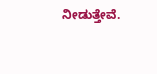ನೀಡುತ್ತೇವೆ.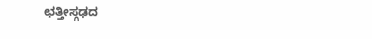ಛತ್ತೀಸ್ಗಢದ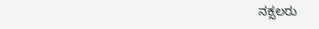ನಕ್ಸಲರು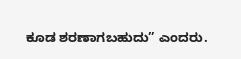ಕೂಡ ಶರಣಾಗಬಹುದು” ಎಂದರು.